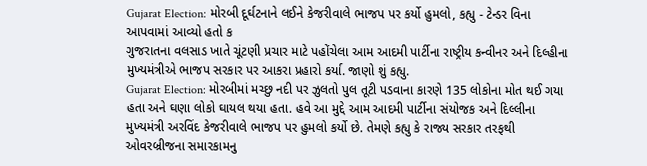Gujarat Election: મોરબી દૂર્ઘટનાને લઈને કેજરીવાલે ભાજપ પર કર્યો હુમલો, કહ્યુ - ટેન્ડર વિના આપવામાં આવ્યો હતો ક
ગુજરાતના વલસાડ ખાતે ચૂંટણી પ્રચાર માટે પહોંચેલા આમ આદમી પાર્ટીના રાષ્ટ્રીય કન્વીનર અને દિલ્હીના મુખ્યમંત્રીએ ભાજપ સરકાર પર આકરા પ્રહારો કર્યા. જાણો શું કહ્યુ.
Gujarat Election: મોરબીમાં મચ્છુ નદી પર ઝુલતો પુલ તૂટી પડવાના કારણે 135 લોકોના મોત થઈ ગયા હતા અને ઘણા લોકો ઘાયલ થયા હતા. હવે આ મુદ્દે આમ આદમી પાર્ટીના સંયોજક અને દિલ્લીના મુખ્યમંત્રી અરવિંદ કેજરીવાલે ભાજપ પર હુમલો કર્યો છે. તેમણે કહ્યુ કે રાજ્ય સરકાર તરફથી ઓવરબ્રીજના સમારકામનુ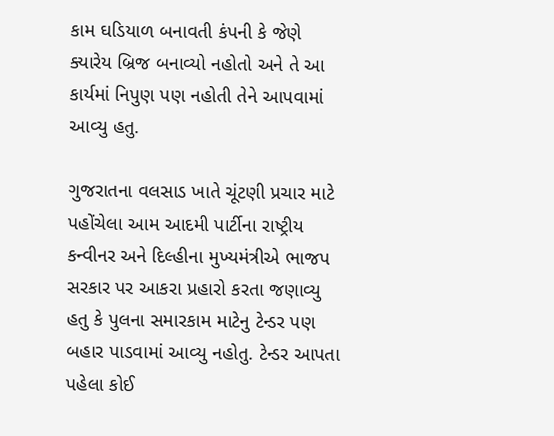કામ ઘડિયાળ બનાવતી કંપની કે જેણે ક્યારેય બ્રિજ બનાવ્યો નહોતો અને તે આ કાર્યમાં નિપુણ પણ નહોતી તેને આપવામાં આવ્યુ હતુ.

ગુજરાતના વલસાડ ખાતે ચૂંટણી પ્રચાર માટે પહોંચેલા આમ આદમી પાર્ટીના રાષ્ટ્રીય કન્વીનર અને દિલ્હીના મુખ્યમંત્રીએ ભાજપ સરકાર પર આકરા પ્રહારો કરતા જણાવ્યુ હતુ કે પુલના સમારકામ માટેનુ ટેન્ડર પણ બહાર પાડવામાં આવ્યુ નહોતુ. ટેન્ડર આપતા પહેલા કોઈ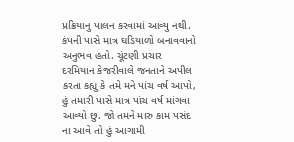પ્રક્રિયાનુ પાલન કરવામાં આવ્યુ નથી. કંપની પાસે માત્ર ઘડિયાળો બનાવવાનો અનુભવ હતો. ચૂંટણી પ્રચાર દરમિયાન કેજરીવાલે જનતાને અપીલ કરતા કહ્યુ કે તમે મને પાંચ વર્ષ આપો, હું તમારી પાસે માત્ર પાંચ વર્ષ માંગવા આવ્યો છુ. જો તમને મારુ કામ પસંદ ના આવે તો હું આગામી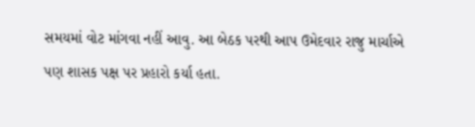સમયમાં વોટ માંગવા નહીં આવુ. આ બેઠક પરથી આપ ઉમેદવાર રાજુ માર્ચાએ પણ શાસક પક્ષ પર પ્રહારો કર્યા હતા.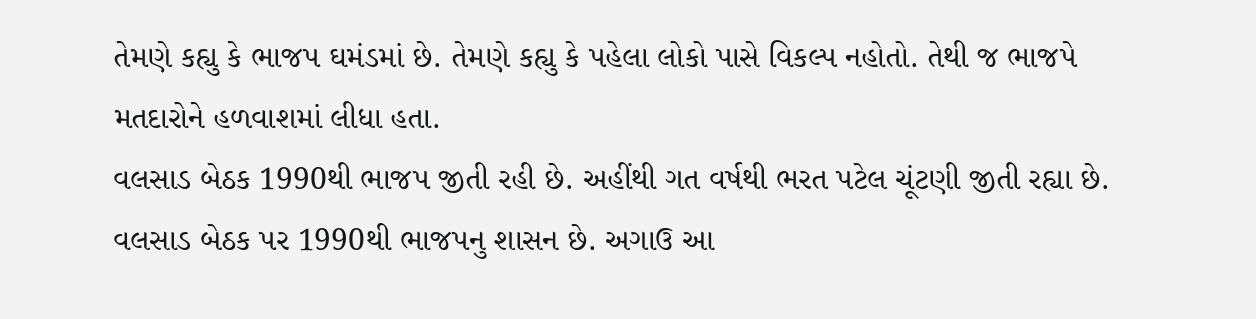તેમણે કહ્યુ કે ભાજપ ઘમંડમાં છે. તેમણે કહ્યુ કે પહેલા લોકો પાસે વિકલ્પ નહોતો. તેથી જ ભાજપે મતદારોને હળવાશમાં લીધા હતા.
વલસાડ બેઠક 1990થી ભાજપ જીતી રહી છે. અહીંથી ગત વર્ષથી ભરત પટેલ ચૂંટણી જીતી રહ્યા છે. વલસાડ બેઠક પર 1990થી ભાજપનુ શાસન છે. અગાઉ આ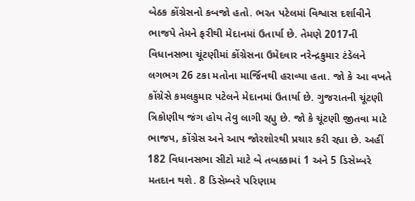બેઠક કોંગ્રેસનો કબજો હતો. ભરત પટેલમાં વિશ્વાસ દર્શાવીને ભાજપે તેમને ફરીથી મેદાનમાં ઉતાર્યા છે. તેમણે 2017ની વિધાનસભા ચૂંટણીમાં કોંગ્રેસના ઉમેદવાર નરેન્દ્રકુમાર ટંડેલને લગભગ 26 ટકા મતોના માર્જિનથી હરાવ્યા હતા. જો કે આ વખતે કોંગ્રેસે કમલકુમાર પટેલને મેદાનમાં ઉતાર્યા છે. ગુજરાતની ચૂંટણી ત્રિકોણીય જંગ હોય તેવુ લાગી રહ્યુ છે. જો કે ચૂંટણી જીતવા માટે ભાજપ, કોંગ્રેસ અને આપ જોરશોરથી પ્રચાર કરી રહ્યા છે. અહીં 182 વિધાનસભા સીટો માટે બે તબક્કામાં 1 અને 5 ડિસેમ્બરે મતદાન થશે. 8 ડિસેમ્બરે પરિણામ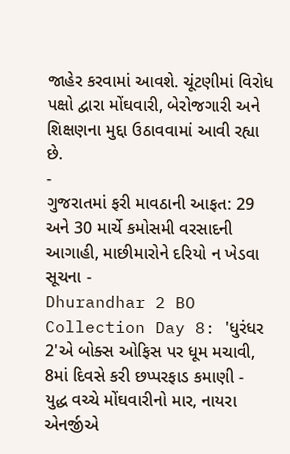જાહેર કરવામાં આવશે. ચૂંટણીમાં વિરોધ પક્ષો દ્વારા મોંઘવારી, બેરોજગારી અને શિક્ષણના મુદ્દા ઉઠાવવામાં આવી રહ્યા છે.
-
ગુજરાતમાં ફરી માવઠાની આફત: 29 અને 30 માર્ચે કમોસમી વરસાદની આગાહી, માછીમારોને દરિયો ન ખેડવા સૂચના -
Dhurandhar 2 BO Collection Day 8: 'ધુરંધર 2'એ બોક્સ ઓફિસ પર ધૂમ મચાવી, 8માં દિવસે કરી છપ્પરફાડ કમાણી -
યુદ્ધ વચ્ચે મોંઘવારીનો માર, નાયરા એનર્જીએ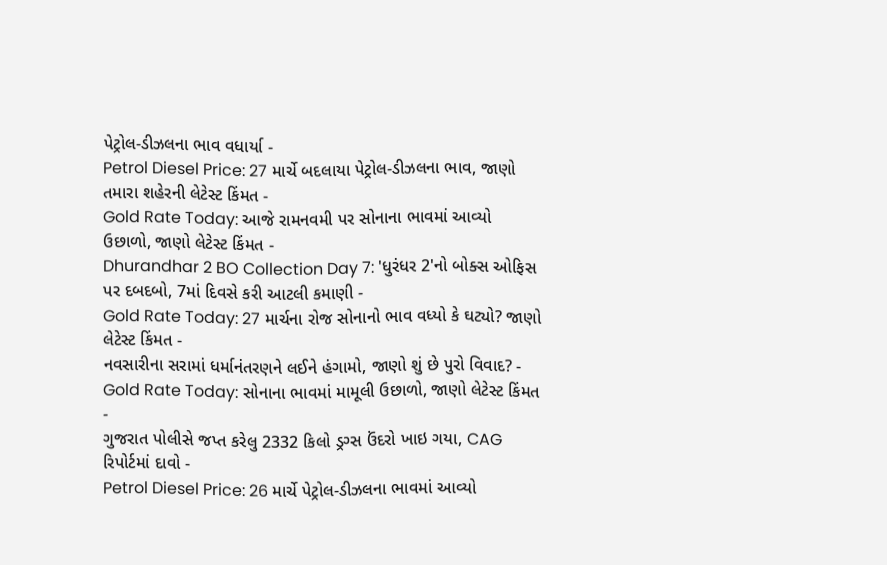પેટ્રોલ-ડીઝલના ભાવ વધાર્યા -
Petrol Diesel Price: 27 માર્ચે બદલાયા પેટ્રોલ-ડીઝલના ભાવ, જાણો તમારા શહેરની લેટેસ્ટ કિંમત -
Gold Rate Today: આજે રામનવમી પર સોનાના ભાવમાં આવ્યો ઉછાળો, જાણો લેટેસ્ટ કિંમત -
Dhurandhar 2 BO Collection Day 7: 'ધુરંધર 2'નો બોક્સ ઓફિસ પર દબદબો, 7માં દિવસે કરી આટલી કમાણી -
Gold Rate Today: 27 માર્ચના રોજ સોનાનો ભાવ વધ્યો કે ઘટ્યો? જાણો લેટેસ્ટ કિંમત -
નવસારીના સરામાં ધર્માનંતરણને લઈને હંગામો, જાણો શું છે પુરો વિવાદ? -
Gold Rate Today: સોનાના ભાવમાં મામૂલી ઉછાળો, જાણો લેટેસ્ટ કિંમત -
ગુજરાત પોલીસે જપ્ત કરેલુ 2332 કિલો ડ્રગ્સ ઉંદરો ખાઇ ગયા, CAG રિપોર્ટમાં દાવો -
Petrol Diesel Price: 26 માર્ચે પેટ્રોલ-ડીઝલના ભાવમાં આવ્યો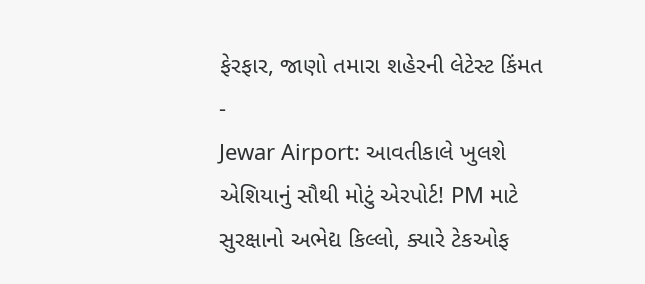ફેરફાર, જાણો તમારા શહેરની લેટેસ્ટ કિંમત -
Jewar Airport: આવતીકાલે ખુલશે એશિયાનું સૌથી મોટું એરપોર્ટ! PM માટે સુરક્ષાનો અભેદ્ય કિલ્લો, ક્યારે ટેકઓફ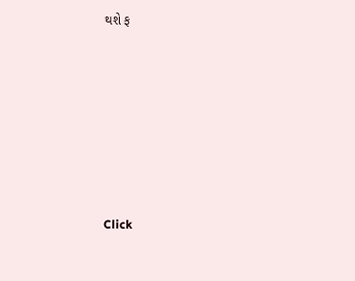થશે ફ







Click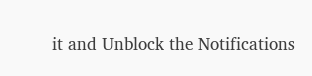it and Unblock the Notifications